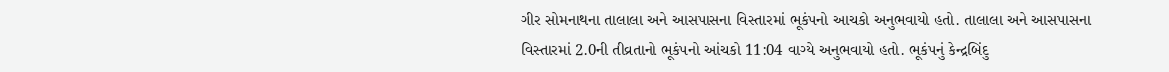ગીર સોમનાથના તાલાલા અને આસપાસના વિસ્તારમાં ભૂકંપનો આચકો અનુભવાયો હતો. તાલાલા અને આસપાસના વિસ્તારમાં 2.0ની તીવ્રતાનો ભૂકંપનો આંચકો 11:04 વાગ્યે અનુભવાયો હતો. ભૂકંપનું કેન્દ્રબિંદુ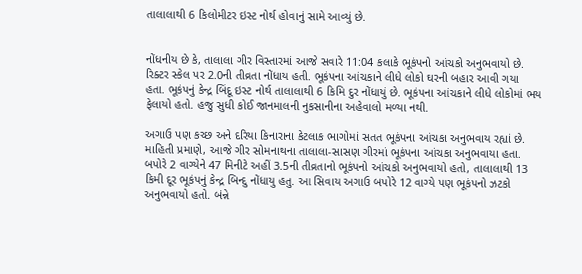તાલાલાથી 6 કિલોમીટર ઇસ્ટ નોર્થ હોવાનું સામે આવ્યું છે.


નોંધનીય છે કે, તાલાલા ગીર વિસ્તારમાં આજે સવારે 11:04 કલાકે ભૂકંપનો આંચકો અનુભવાયો છે. રિક્ટર સ્કેલ પર 2.0ની તીવ્રતા નોંધાય હતી. ભૂકંપના આંચકાને લીધે લોકો ઘરની બહાર આવી ગયા હતા. ભૂકંપનું કેન્દ્ર બિંદૂ ઇસ્ટ નોર્થ તાલાલાથી 6 કિમિ દુર નોંધાયું છે. ભૂકંપના આંચકાને લીધે લોકોમાં ભય ફેલાયો હતો. હજુ સુધી કોઈ જાનમાલની નુકસાનીના અહેવાલો મળ્યા નથી.

અગાઉ પણ કચ્છ અને દરિયા કિનારાના કેટલાક ભાગોમાં સતત ભૂકંપના આંચકા અનુભવાય રહ્યાં છે. માહિતી પ્રમાણે, આજે ગીર સોમનાથના તાલાલા-સાસણ ગીરમાં ભૂકંપના આંચકા અનુભવાયા હતા. બપોરે 2 વાગ્યેને 47 મિનીટે અહીં 3.5ની તીવ્રતાનો ભૂકંપનો આંચકો અનુભવાયો હતો, તાલાલાથી 13 કિમી દૂર ભૂકંપનું કેન્દ્ર બિન્દુ નોંધાયુ હતુ. આ સિવાય અગાઉ બપોરે 12 વાગ્યે પણ ભૂકંપનો ઝટકો અનુભવાયો હતો. બંન્ને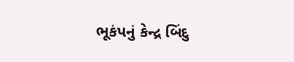ભૂકંપનું કેન્દ્ર બિંદુ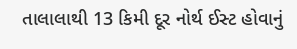તાલાલાથી 13 કિમી દૂર નોર્થ ઈસ્ટ હોવાનું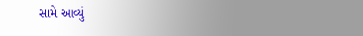સામે આવ્યું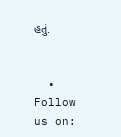હતું.


  • Follow us on: